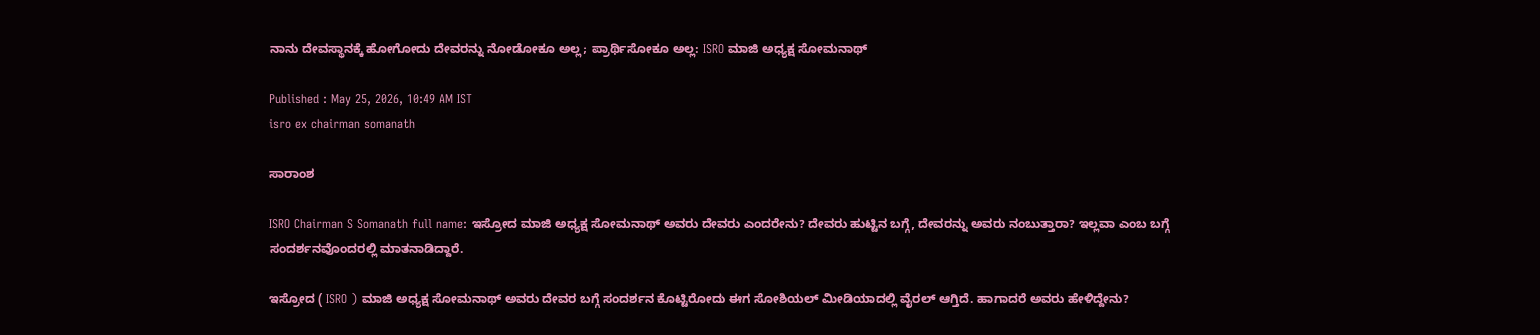ನಾನು ದೇವಸ್ಥಾನಕ್ಕೆ ಹೋಗೋದು ದೇವರನ್ನು ನೋಡೋಕೂ ಅಲ್ಲ; ಪ್ರಾರ್ಥಿಸೋಕೂ ಅಲ್ಲ: ISRO ಮಾಜಿ ಅಧ್ಯಕ್ಷ ಸೋಮನಾಥ್

Published : May 25, 2026, 10:49 AM IST
isro ex chairman somanath

ಸಾರಾಂಶ

ISRO Chairman S Somanath full name: ಇಸ್ರೋದ ಮಾಜಿ ಅಧ್ಯಕ್ಷ ಸೋಮನಾಥ್‌ ಅವರು ದೇವರು ಎಂದರೇನು? ದೇವರು ಹುಟ್ಟಿನ ಬಗ್ಗೆ, ದೇವರನ್ನು ಅವರು ನಂಬುತ್ತಾರಾ? ಇಲ್ಲವಾ ಎಂಬ ಬಗ್ಗೆ ಸಂದರ್ಶನವೊಂದರಲ್ಲಿ ಮಾತನಾಡಿದ್ದಾರೆ.

ಇಸ್ರೋದ ( ISRO ) ಮಾಜಿ ಅಧ್ಯಕ್ಷ ಸೋಮನಾಥ್‌ ಅವರು ದೇವರ ಬಗ್ಗೆ ಸಂದರ್ಶನ ಕೊಟ್ಟಿರೋದು ಈಗ ಸೋಶಿಯಲ್‌ ಮೀಡಿಯಾದಲ್ಲಿ ವೈರಲ್‌ ಆಗ್ತಿದೆ. ಹಾಗಾದರೆ ಅವರು ಹೇಳಿದ್ದೇನು?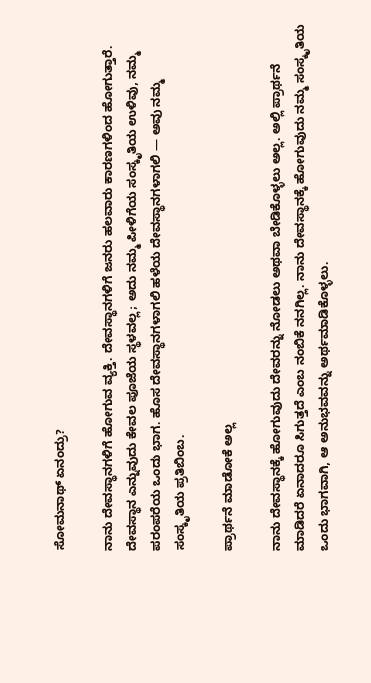ಸೋಮನಾಥ್‌ ಏನಂದ್ರು?

ನಾನು ದೇವಸ್ಥಾನಗಳಿಗೆ ಹೋಗುವ ವ್ಯಕ್ತಿ. ದೇವಸ್ಥಾನಗಳಿಗೆ ಜನರು ಹಲವಾರು ಕಾರಣಗಳಿಂದ ಹೋಗುತ್ತಾರೆ. ದೇವಸ್ಥಾನ ಎನ್ನುವುದು ಕೇವಲ ಪೂಜೆಯ ಸ್ಥಳವಲ್ಲ; ಅದು ನಮ್ಮ ಪೀಳಿಗೆಯ ಸಂಸ್ಕೃತಿಯ ಉಳಿವು, ನಮ್ಮ ಪರಂಪರೆಯ ಒಂದು ಭಾಗ. ಹೊಸ ದೇವಸ್ಥಾನಗಳಾಗಲಿ ಹಳೆಯ ದೇವಸ್ಥಾನಗಳಾಗಲಿ — ಅವು ನಮ್ಮ ಸಂಸ್ಕೃತಿಯ ಪ್ರತಿಬಿಂಬ.

ಪ್ರಾರ್ಥನೆ ಮಾಡೋಕೆ ಅಲ್ಲ

ನಾನು ದೇವಸ್ಥಾನಕ್ಕೆ ಹೋಗುವುದು ದೇವರನ್ನು ನೋಡಲು ಅಥವಾ ಬೇಡಿಕೊಳ್ಳಲು ಅಲ್ಲ. ಅಲ್ಲಿ ಪ್ರಾರ್ಥನೆ ಮಾಡಿದರೆ ಏನಾದರೂ ಸಿಗುತ್ತದೆ ಎಂಬ ನಂಬಿಕೆ ನನಗಿಲ್ಲ. ನಾನು ದೇವಸ್ಥಾನಕ್ಕೆ ಹೋಗುವುದು ನಮ್ಮ ಸಂಸ್ಕೃತಿಯ ಒಂದು ಭಾಗವಾಗಿ, ಆ ಅನುಭವವನ್ನು ಅರ್ಥಮಾಡಿಕೊಳ್ಳಲು.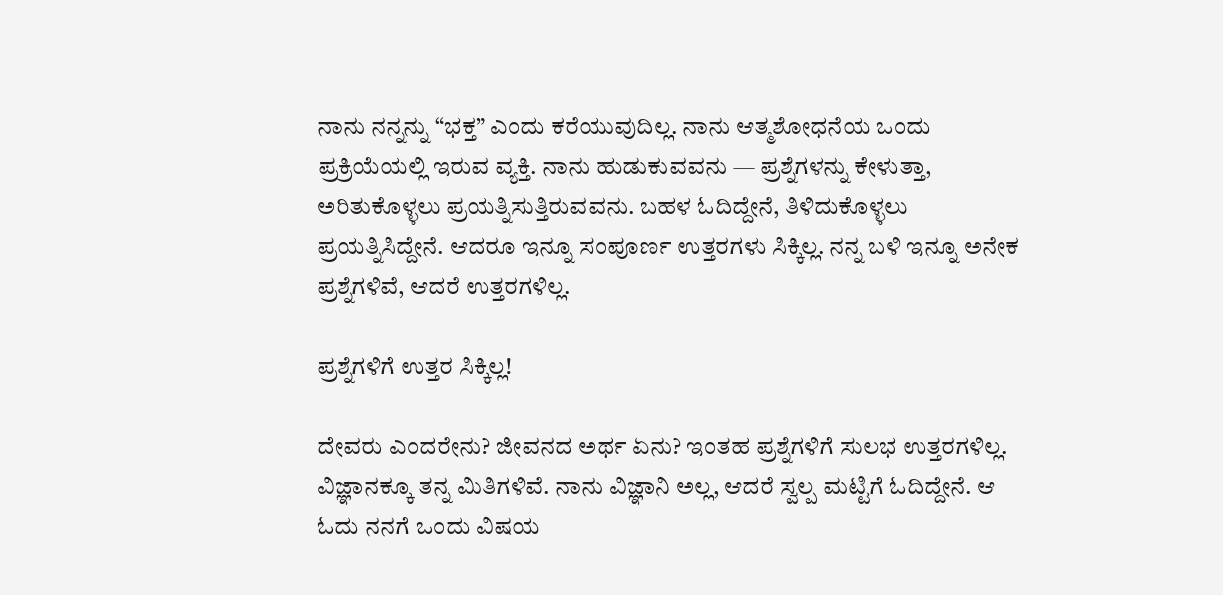ನಾನು ನನ್ನನ್ನು “ಭಕ್ತ” ಎಂದು ಕರೆಯುವುದಿಲ್ಲ. ನಾನು ಆತ್ಮಶೋಧನೆಯ ಒಂದು ಪ್ರಕ್ರಿಯೆಯಲ್ಲಿ ಇರುವ ವ್ಯಕ್ತಿ. ನಾನು ಹುಡುಕುವವನು — ಪ್ರಶ್ನೆಗಳನ್ನು ಕೇಳುತ್ತಾ, ಅರಿತುಕೊಳ್ಳಲು ಪ್ರಯತ್ನಿಸುತ್ತಿರುವವನು. ಬಹಳ ಓದಿದ್ದೇನೆ, ತಿಳಿದುಕೊಳ್ಳಲು ಪ್ರಯತ್ನಿಸಿದ್ದೇನೆ. ಆದರೂ ಇನ್ನೂ ಸಂಪೂರ್ಣ ಉತ್ತರಗಳು ಸಿಕ್ಕಿಲ್ಲ. ನನ್ನ ಬಳಿ ಇನ್ನೂ ಅನೇಕ ಪ್ರಶ್ನೆಗಳಿವೆ, ಆದರೆ ಉತ್ತರಗಳಿಲ್ಲ.

ಪ್ರಶ್ನೆಗಳಿಗೆ ಉತ್ತರ ಸಿಕ್ಕಿಲ್ಲ!

ದೇವರು ಎಂದರೇನು? ಜೀವನದ ಅರ್ಥ ಏನು? ಇಂತಹ ಪ್ರಶ್ನೆಗಳಿಗೆ ಸುಲಭ ಉತ್ತರಗಳಿಲ್ಲ. ವಿಜ್ಞಾನಕ್ಕೂ ತನ್ನ ಮಿತಿಗಳಿವೆ. ನಾನು ವಿಜ್ಞಾನಿ ಅಲ್ಲ, ಆದರೆ ಸ್ವಲ್ಪ ಮಟ್ಟಿಗೆ ಓದಿದ್ದೇನೆ. ಆ ಓದು ನನಗೆ ಒಂದು ವಿಷಯ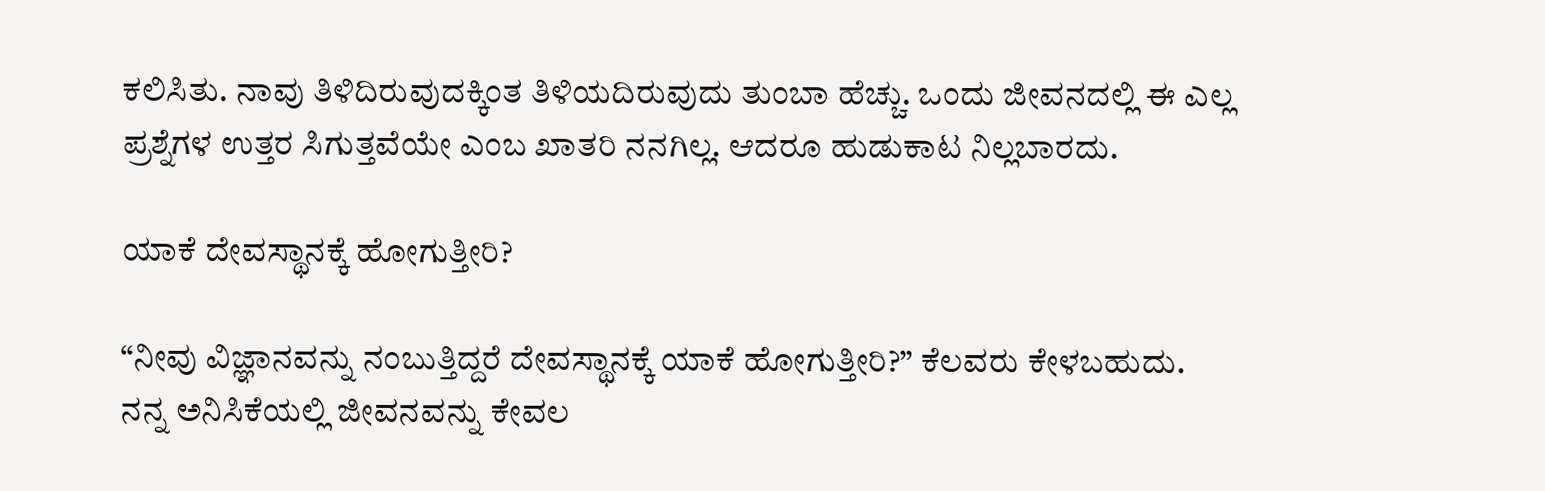ಕಲಿಸಿತು. ನಾವು ತಿಳಿದಿರುವುದಕ್ಕಿಂತ ತಿಳಿಯದಿರುವುದು ತುಂಬಾ ಹೆಚ್ಚು. ಒಂದು ಜೀವನದಲ್ಲಿ ಈ ಎಲ್ಲ ಪ್ರಶ್ನೆಗಳ ಉತ್ತರ ಸಿಗುತ್ತವೆಯೇ ಎಂಬ ಖಾತರಿ ನನಗಿಲ್ಲ. ಆದರೂ ಹುಡುಕಾಟ ನಿಲ್ಲಬಾರದು.

ಯಾಕೆ ದೇವಸ್ಥಾನಕ್ಕೆ ಹೋಗುತ್ತೀರಿ?

“ನೀವು ವಿಜ್ಞಾನವನ್ನು ನಂಬುತ್ತಿದ್ದರೆ ದೇವಸ್ಥಾನಕ್ಕೆ ಯಾಕೆ ಹೋಗುತ್ತೀರಿ?” ಕೆಲವರು ಕೇಳಬಹುದು. ನನ್ನ ಅನಿಸಿಕೆಯಲ್ಲಿ ಜೀವನವನ್ನು ಕೇವಲ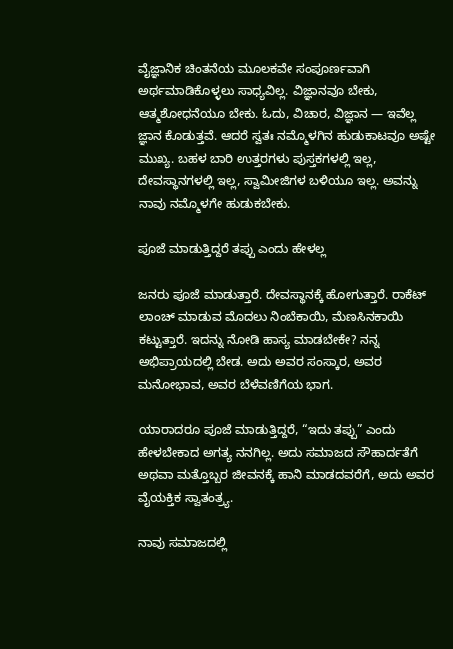ವೈಜ್ಞಾನಿಕ ಚಿಂತನೆಯ ಮೂಲಕವೇ ಸಂಪೂರ್ಣವಾಗಿ ಅರ್ಥಮಾಡಿಕೊಳ್ಳಲು ಸಾಧ್ಯವಿಲ್ಲ. ವಿಜ್ಞಾನವೂ ಬೇಕು, ಆತ್ಮಶೋಧನೆಯೂ ಬೇಕು. ಓದು, ವಿಚಾರ, ವಿಜ್ಞಾನ — ಇವೆಲ್ಲ ಜ್ಞಾನ ಕೊಡುತ್ತವೆ. ಆದರೆ ಸ್ವತಃ ನಮ್ಮೊಳಗಿನ ಹುಡುಕಾಟವೂ ಅಷ್ಟೇ ಮುಖ್ಯ. ಬಹಳ ಬಾರಿ ಉತ್ತರಗಳು ಪುಸ್ತಕಗಳಲ್ಲಿ ಇಲ್ಲ, ದೇವಸ್ಥಾನಗಳಲ್ಲಿ ಇಲ್ಲ, ಸ್ವಾಮೀಜಿಗಳ ಬಳಿಯೂ ಇಲ್ಲ. ಅವನ್ನು ನಾವು ನಮ್ಮೊಳಗೇ ಹುಡುಕಬೇಕು.

ಪೂಜೆ ಮಾಡುತ್ತಿದ್ದರೆ ತಪ್ಪು ಎಂದು ಹೇಳಲ್ಲ

ಜನರು ಪೂಜೆ ಮಾಡುತ್ತಾರೆ. ದೇವಸ್ಥಾನಕ್ಕೆ ಹೋಗುತ್ತಾರೆ. ರಾಕೆಟ್ ಲಾಂಚ್ ಮಾಡುವ ಮೊದಲು ನಿಂಬೆಕಾಯಿ, ಮೆಣಸಿನಕಾಯಿ ಕಟ್ಟುತ್ತಾರೆ. ಇದನ್ನು ನೋಡಿ ಹಾಸ್ಯ ಮಾಡಬೇಕೇ? ನನ್ನ ಅಭಿಪ್ರಾಯದಲ್ಲಿ ಬೇಡ. ಅದು ಅವರ ಸಂಸ್ಕಾರ, ಅವರ ಮನೋಭಾವ, ಅವರ ಬೆಳೆವಣಿಗೆಯ ಭಾಗ.

ಯಾರಾದರೂ ಪೂಜೆ ಮಾಡುತ್ತಿದ್ದರೆ, “ಇದು ತಪ್ಪು” ಎಂದು ಹೇಳಬೇಕಾದ ಅಗತ್ಯ ನನಗಿಲ್ಲ. ಅದು ಸಮಾಜದ ಸೌಹಾರ್ದತೆಗೆ ಅಥವಾ ಮತ್ತೊಬ್ಬರ ಜೀವನಕ್ಕೆ ಹಾನಿ ಮಾಡದವರೆಗೆ, ಅದು ಅವರ ವೈಯಕ್ತಿಕ ಸ್ವಾತಂತ್ರ್ಯ.

ನಾವು ಸಮಾಜದಲ್ಲಿ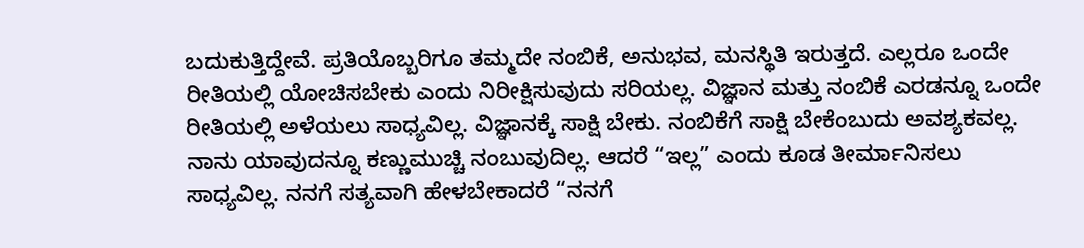ಬದುಕುತ್ತಿದ್ದೇವೆ. ಪ್ರತಿಯೊಬ್ಬರಿಗೂ ತಮ್ಮದೇ ನಂಬಿಕೆ, ಅನುಭವ, ಮನಸ್ಥಿತಿ ಇರುತ್ತದೆ. ಎಲ್ಲರೂ ಒಂದೇ ರೀತಿಯಲ್ಲಿ ಯೋಚಿಸಬೇಕು ಎಂದು ನಿರೀಕ್ಷಿಸುವುದು ಸರಿಯಲ್ಲ. ವಿಜ್ಞಾನ ಮತ್ತು ನಂಬಿಕೆ ಎರಡನ್ನೂ ಒಂದೇ ರೀತಿಯಲ್ಲಿ ಅಳೆಯಲು ಸಾಧ್ಯವಿಲ್ಲ. ವಿಜ್ಞಾನಕ್ಕೆ ಸಾಕ್ಷಿ ಬೇಕು. ನಂಬಿಕೆಗೆ ಸಾಕ್ಷಿ ಬೇಕೆಂಬುದು ಅವಶ್ಯಕವಲ್ಲ. ನಾನು ಯಾವುದನ್ನೂ ಕಣ್ಣುಮುಚ್ಚಿ ನಂಬುವುದಿಲ್ಲ. ಆದರೆ “ಇಲ್ಲ” ಎಂದು ಕೂಡ ತೀರ್ಮಾನಿಸಲು ಸಾಧ್ಯವಿಲ್ಲ. ನನಗೆ ಸತ್ಯವಾಗಿ ಹೇಳಬೇಕಾದರೆ “ನನಗೆ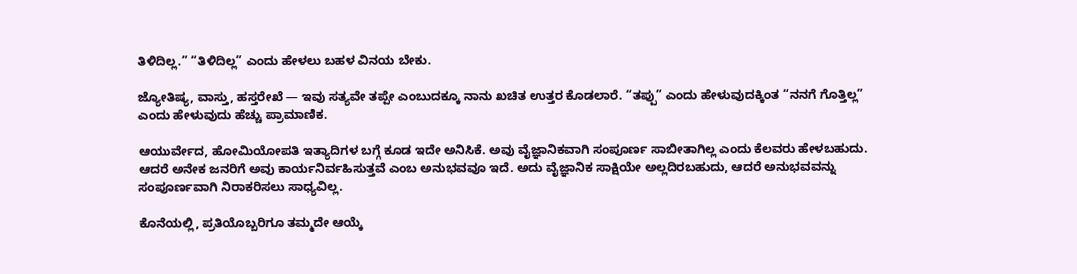ತಿಳಿದಿಲ್ಲ.” “ತಿಳಿದಿಲ್ಲ” ಎಂದು ಹೇಳಲು ಬಹಳ ವಿನಯ ಬೇಕು.

ಜ್ಯೋತಿಷ್ಯ, ವಾಸ್ತು, ಹಸ್ತರೇಖೆ — ಇವು ಸತ್ಯವೇ ತಪ್ಪೇ ಎಂಬುದಕ್ಕೂ ನಾನು ಖಚಿತ ಉತ್ತರ ಕೊಡಲಾರೆ. “ತಪ್ಪು” ಎಂದು ಹೇಳುವುದಕ್ಕಿಂತ “ನನಗೆ ಗೊತ್ತಿಲ್ಲ” ಎಂದು ಹೇಳುವುದು ಹೆಚ್ಚು ಪ್ರಾಮಾಣಿಕ.

ಆಯುರ್ವೇದ, ಹೋಮಿಯೋಪತಿ ಇತ್ಯಾದಿಗಳ ಬಗ್ಗೆ ಕೂಡ ಇದೇ ಅನಿಸಿಕೆ. ಅವು ವೈಜ್ಞಾನಿಕವಾಗಿ ಸಂಪೂರ್ಣ ಸಾಬೀತಾಗಿಲ್ಲ ಎಂದು ಕೆಲವರು ಹೇಳಬಹುದು. ಆದರೆ ಅನೇಕ ಜನರಿಗೆ ಅವು ಕಾರ್ಯನಿರ್ವಹಿಸುತ್ತವೆ ಎಂಬ ಅನುಭವವೂ ಇದೆ. ಅದು ವೈಜ್ಞಾನಿಕ ಸಾಕ್ಷಿಯೇ ಅಲ್ಲದಿರಬಹುದು, ಆದರೆ ಅನುಭವವನ್ನು ಸಂಪೂರ್ಣವಾಗಿ ನಿರಾಕರಿಸಲು ಸಾಧ್ಯವಿಲ್ಲ.

ಕೊನೆಯಲ್ಲಿ, ಪ್ರತಿಯೊಬ್ಬರಿಗೂ ತಮ್ಮದೇ ಆಯ್ಕೆ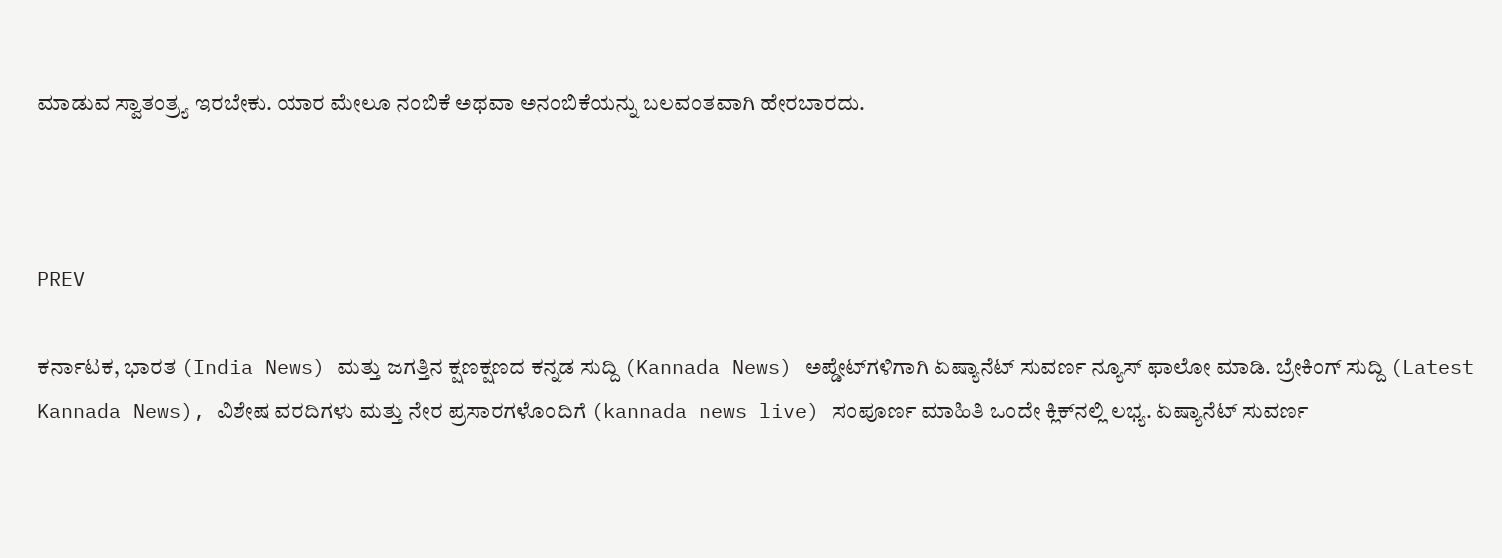ಮಾಡುವ ಸ್ವಾತಂತ್ರ್ಯ ಇರಬೇಕು. ಯಾರ ಮೇಲೂ ನಂಬಿಕೆ ಅಥವಾ ಅನಂಬಿಕೆಯನ್ನು ಬಲವಂತವಾಗಿ ಹೇರಬಾರದು.



PREV

ಕರ್ನಾಟಕ, ಭಾರತ (India News) ಮತ್ತು ಜಗತ್ತಿನ ಕ್ಷಣಕ್ಷಣದ ಕನ್ನಡ ಸುದ್ದಿ (Kannada News) ಅಪ್ಡೇಟ್‌ಗಳಿಗಾಗಿ ಏಷ್ಯಾನೆಟ್ ಸುವರ್ಣ ನ್ಯೂಸ್‌ ಫಾಲೋ ಮಾಡಿ. ಬ್ರೇಕಿಂಗ್ ಸುದ್ದಿ (Latest Kannada News), ವಿಶೇಷ ವರದಿಗಳು ಮತ್ತು ನೇರ ಪ್ರಸಾರಗಳೊಂದಿಗೆ (kannada news live) ಸಂಪೂರ್ಣ ಮಾಹಿತಿ ಒಂದೇ ಕ್ಲಿಕ್‌ನಲ್ಲಿ ಲಭ್ಯ. ಏಷ್ಯಾನೆಟ್ ಸುವರ್ಣ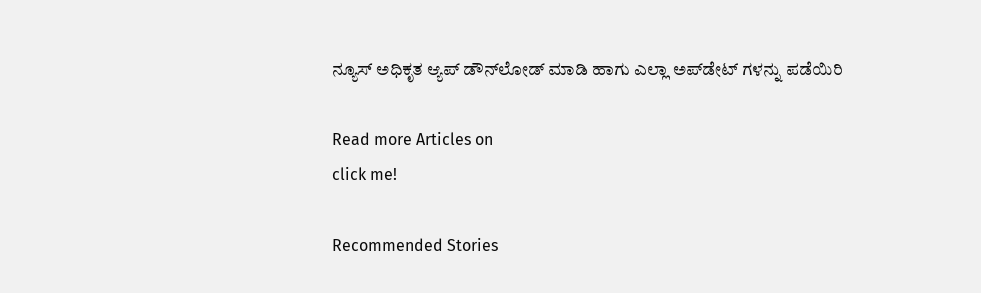ನ್ಯೂಸ್ ಅಧಿಕೃತ ಆ್ಯಪ್ ಡೌನ್‌ಲೋಡ್ ಮಾಡಿ ಹಾಗು ಎಲ್ಲಾ ಅಪ್‌ಡೇಟ್ ಗಳನ್ನು ಪಡೆಯಿರಿ

Read more Articles on
click me!

Recommended Stories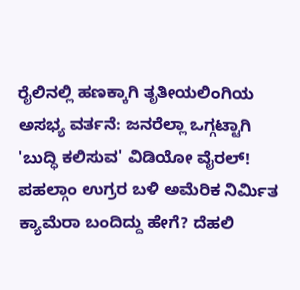ರೈಲಿನಲ್ಲಿ ಹಣಕ್ಕಾಗಿ ತೃತೀಯಲಿಂಗಿಯ ಅಸಭ್ಯ ವರ್ತನೆ: ಜನರೆಲ್ಲಾ ಒಗ್ಗಟ್ಟಾಗಿ 'ಬುದ್ಧಿ ಕಲಿಸುವ' ವಿಡಿಯೋ ವೈರಲ್!
ಪಹಲ್ಗಾಂ ಉಗ್ರರ ಬಳಿ ಅಮೆರಿಕ ನಿರ್ಮಿತ ಕ್ಯಾಮೆರಾ ಬಂದಿದ್ದು ಹೇಗೆ? ದೆಹಲಿ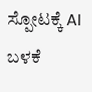ಸ್ಪೋಟಕ್ಕೆ AI ಬಳಕೆ